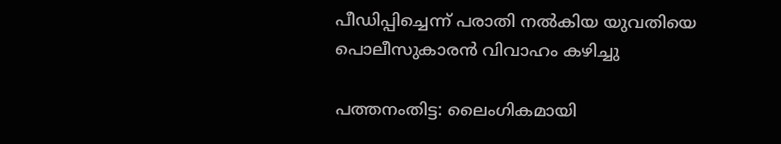പീഡിപ്പിച്ചെന്ന് പരാതി നല്‍കിയ യുവതിയെ പൊലീസുകാരന്‍ വിവാഹം കഴിച്ചു

പത്തനംതിട്ട: ലൈംഗികമായി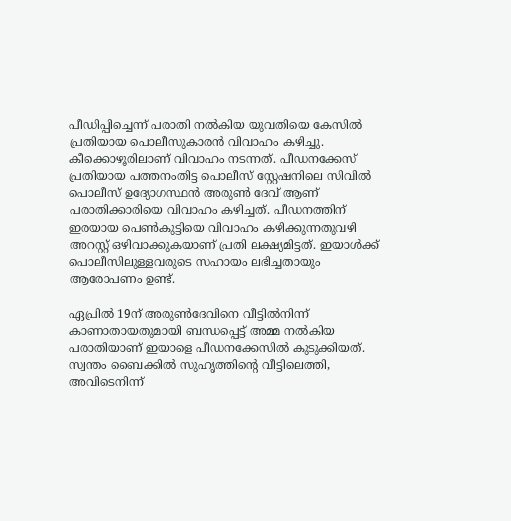പീഡിപ്പിച്ചെന്ന് പരാതി നല്‍കിയ യുവതിയെ കേസില്‍ പ്രതിയായ പൊലീസുകാരന്‍ വിവാഹം കഴിച്ചു. കീക്കൊഴൂരിലാണ് വിവാഹം നടന്നത്. പീഡനക്കേസ് പ്രതിയായ പത്തനംതിട്ട പൊലീസ് സ്റ്റേഷനിലെ സിവില്‍ പൊലീസ് ഉദ്യോഗസ്ഥന്‍ അരുണ്‍ ദേവ് ആണ് പരാതിക്കാരിയെ വിവാഹം കഴിച്ചത്. പീഡനത്തിന് ഇരയായ പെണ്‍കുട്ടിയെ വിവാഹം കഴിക്കുന്നതുവഴി അറസ്റ്റ് ഒഴിവാക്കുകയാണ് പ്രതി ലക്ഷ്യമിട്ടത്. ഇയാള്‍ക്ക് പൊലീസിലുള്ളവരുടെ സഹായം ലഭിച്ചതായും ആരോപണം ഉണ്ട്.

ഏപ്രില്‍ 19ന് അരുണ്‍ദേവിനെ വീട്ടില്‍നിന്ന് കാണാതായതുമായി ബന്ധപ്പെട്ട് അമ്മ നല്‍കിയ പരാതിയാണ് ഇയാളെ പീഡനക്കേസില്‍ കുടുക്കിയത്. സ്വന്തം ബൈക്കില്‍ സുഹൃത്തിന്‍റെ വീട്ടിലെത്തി, അവിടെനിന്ന്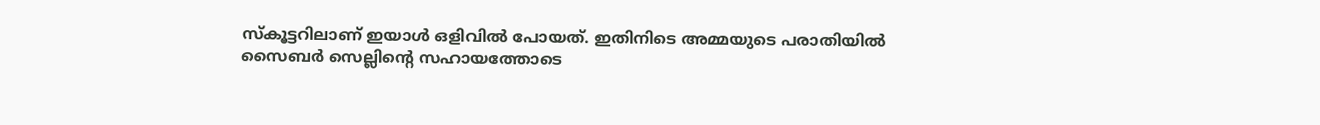സ്കൂട്ടറിലാണ് ഇയാള്‍ ഒളിവില്‍ പോയത്. ഇതിനിടെ അമ്മയുടെ പരാതിയില്‍ സൈബര്‍ സെല്ലിന്‍റെ സഹായത്തോടെ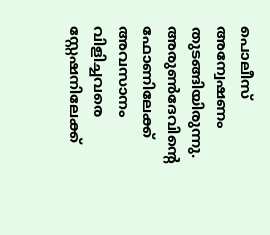പൊലീസ് അന്വേഷണം തുടങ്ങിയിരുന്നു. അരുണ്‍ദേവിന്‍റെ ഫോണിലേക്ക് അവസാനം വിളിച്ചവരെ സ്റ്റേഷനിലേക്ക്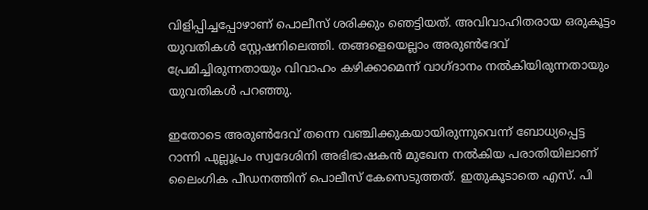വിളിപ്പിച്ചപ്പോഴാണ് പൊലീസ് ശരിക്കും ഞെട്ടിയത്. അവിവാഹിതരായ ഒരുകൂട്ടം യുവതികള്‍ സ്റ്റേഷനിലെത്തി. തങ്ങളെയെല്ലാം അരുണ്‍ദേവ് പ്രേമിച്ചിരുന്നതായും വിവാഹം കഴിക്കാമെന്ന് വാഗ്ദാനം നല്‍കിയിരുന്നതായും യുവതികള്‍ പറഞ്ഞു.

ഇതോടെ അരുണ്‍ദേവ് തന്നെ വഞ്ചിക്കുകയായിരുന്നുവെന്ന് ബോധ്യപ്പെട്ട റാന്നി പുല്ലൂപ്രം സ്വദേശിനി അഭിഭാഷകന്‍ മുഖേന നല്‍കിയ പരാതിയിലാണ് ലൈംഗിക പീഡനത്തിന് പൊലീസ് കേസെടുത്തത്. ഇതുകൂടാതെ എസ്. പി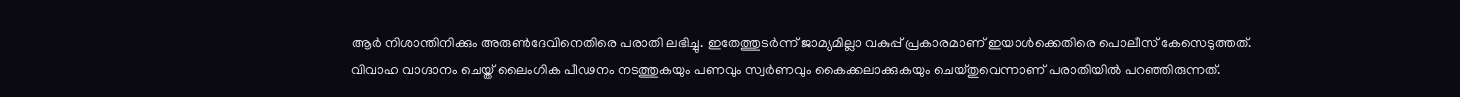ആര്‍ നിശാന്തിനിക്കും അരുണ്‍ദേവിനെതിരെ പരാതി ലഭിച്ചു. ഇതേത്തുടര്‍ന്ന് ജാമ്യമില്ലാ വകുപ്പ് പ്രകാരമാണ് ഇയാള്‍ക്കെതിരെ പൊലീസ് കേസെടുത്തത്. വിവാഹ വാഗ്ദാനം ചെയ്ത് ലൈംഗിക പീഢനം നടത്തുകയും പണവും സ്വര്‍ണവും കൈക്കലാക്കുകയും ചെയ്തുവെന്നാണ് പരാതിയില്‍ പറഞ്ഞിരുന്നത്.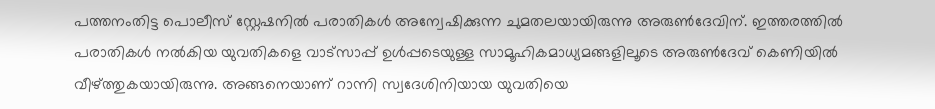പത്തനംതിട്ട പൊലീസ് സ്റ്റേഷനില്‍ പരാതികള്‍ അന്വേഷിക്കുന്ന ചുമതലയായിരുന്നു അരുണ്‍ദേവിന്. ഇത്തരത്തില്‍ പരാതികള്‍ നല്‍കിയ യുവതികളെ വാട്സാപ്പ് ഉള്‍പ്പടെയുള്ള സാമൂഹികമാധ്യമങ്ങളിലൂടെ അരുണ്‍ദേവ് കെണിയില്‍ വീഴ്ത്തുകയായിരുന്നു. അങ്ങനെയാണ് റാന്നി സ്വദേശിനിയായ യുവതിയെ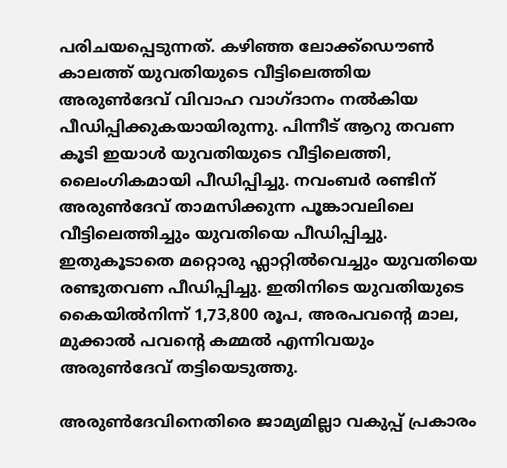പരിചയപ്പെടുന്നത്. കഴിഞ്ഞ ലോക്ക്ഡൌണ്‍ കാലത്ത് യുവതിയുടെ വീട്ടിലെത്തിയ അരുണ്‍ദേവ് വിവാഹ വാഗ്ദാനം നല്‍കിയ പീഡിപ്പിക്കുകയായിരുന്നു. പിന്നീട് ആറു തവണ കൂടി ഇയാള്‍ യുവതിയുടെ വീട്ടിലെത്തി, ലൈംഗികമായി പീഡിപ്പിച്ചു. നവംബര്‍ രണ്ടിന് അരുണ്‍ദേവ് താമസിക്കുന്ന പൂങ്കാവലിലെ വീട്ടിലെത്തിച്ചും യുവതിയെ പീഡിപ്പിച്ചു. ഇതുകൂടാതെ മറ്റൊരു ഫ്ലാറ്റില്‍വെച്ചും യുവതിയെ രണ്ടുതവണ പീഡിപ്പിച്ചു. ഇതിനിടെ യുവതിയുടെ കൈയില്‍നിന്ന് 1,73,800 രൂപ, അരപവന്റെ മാല, മുക്കാല്‍ പവന്റെ കമ്മല്‍ എന്നിവയും അരുണ്‍ദേവ് തട്ടിയെടുത്തു.

അരുണ്‍ദേവിനെതിരെ ജാമ്യമില്ലാ വകുപ്പ് പ്രകാരം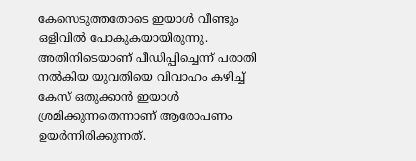കേസെടുത്തതോടെ ഇയാള്‍ വീണ്ടും ഒളിവില്‍ പോകുകയായിരുന്നു. അതിനിടെയാണ് പീഡിപ്പിച്ചെന്ന് പരാതി നല്‍കിയ യുവതിയെ വിവാഹം കഴിച്ച്‌ കേസ് ഒതുക്കാന്‍ ഇയാള്‍ ശ്രമിക്കുന്നതെന്നാണ് ആരോപണം ഉയര്‍ന്നിരിക്കുന്നത്.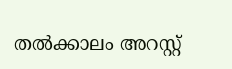തല്‍ക്കാലം അറസ്റ്റ്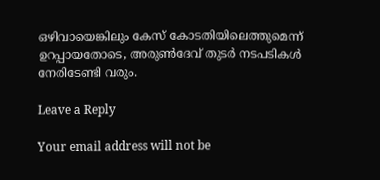ഒഴിവായെങ്കിലും കേസ് കോടതിയിലെത്തുമെന്ന് ഉറപ്പായതോടെ, അരുണ്‍ദേവ് തുടര്‍ നടപടികള്‍ നേരിടേണ്ടി വരും.

Leave a Reply

Your email address will not be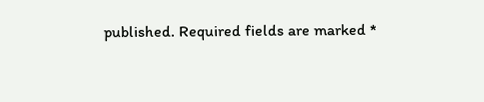published. Required fields are marked *